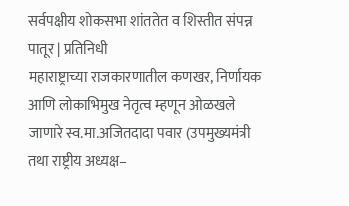सर्वपक्षीय शोकसभा शांततेत व शिस्तीत संपन्न
पातूर | प्रतिनिधी
महाराष्ट्राच्या राजकारणातील कणखर, निर्णायक आणि लोकाभिमुख नेतृत्व म्हणून ओळखले जाणारे स्व.मा.अजितदादा पवार (उपमुख्यमंत्री तथा राष्ट्रीय अध्यक्ष–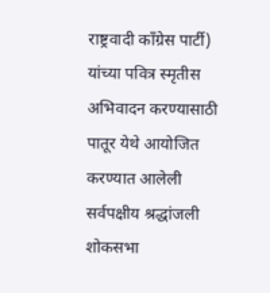राष्ट्रवादी काँग्रेस पार्टी) यांच्या पवित्र स्मृतीस अभिवादन करण्यासाठी पातूर येथे आयोजित करण्यात आलेली सर्वपक्षीय श्रद्धांजली शोकसभा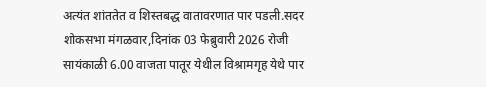अत्यंत शांततेत व शिस्तबद्ध वातावरणात पार पडली.सदर शोकसभा मंगळवार,दिनांक 03 फेब्रुवारी 2026 रोजी सायंकाळी 6.00 वाजता पातूर येथील विश्रामगृह येथे पार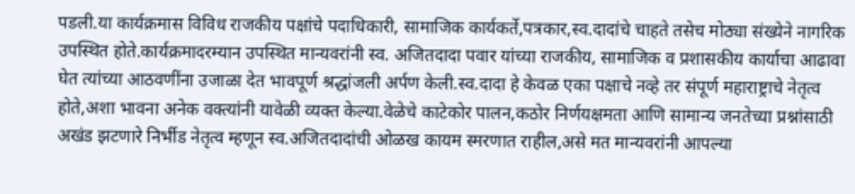पडली.या कार्यक्रमास विविध राजकीय पक्षांचे पदाधिकारी, सामाजिक कार्यकर्ते,पत्रकार,स्व.दादांचे चाहते तसेच मोठ्या संख्येने नागरिक उपस्थित होते.कार्यक्रमादरम्यान उपस्थित मान्यवरांनी स्व. अजितदादा पवार यांच्या राजकीय, सामाजिक व प्रशासकीय कार्याचा आढावा घेत त्यांच्या आठवणींना उजाळा देत भावपूर्ण श्रद्धांजली अर्पण केली.स्व.दादा हे केवळ एका पक्षाचे नव्हे तर संपूर्ण महाराष्ट्राचे नेतृत्व होते,अशा भावना अनेक वक्त्यांनी यावेळी व्यक्त केल्या.वेळेचे काटेकोर पालन,कठोर निर्णयक्षमता आणि सामान्य जनतेच्या प्रश्नांसाठी अखंड झटणारे निर्भीड नेतृत्व म्हणून स्व.अजितदादांची ओळख कायम स्मरणात राहील,असे मत मान्यवरांनी आपल्या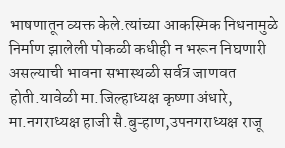भाषणातून व्यक्त केले.त्यांच्या आकस्मिक निधनामुळे निर्माण झालेली पोकळी कधीही न भरून निघणारी असल्याची भावना सभास्थळी सर्वत्र जाणवत होती.यावेळी मा.जिल्हाध्यक्ष कृष्णा अंधारे, मा.नगराध्यक्ष हाजी सै.बुऱ्हाण,उपनगराध्यक्ष राजू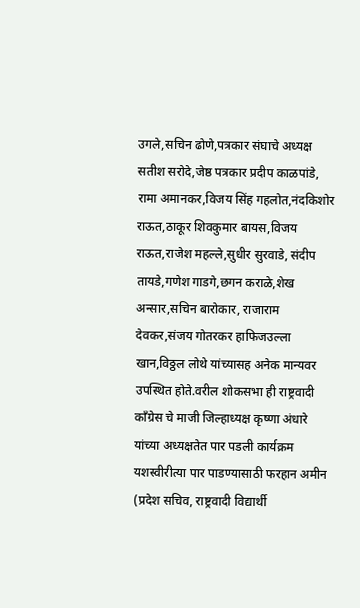उगले,सचिन ढोणे,पत्रकार संघाचे अध्यक्ष सतीश सरोदे,जेष्ठ पत्रकार प्रदीप काळपांडे, रामा अमानकर,विजय सिंह गहलोत,नंदकिशोर राऊत,ठाकूर शिवकुमार बायस,विजय राऊत,राजेश महल्ले,सुधीर सुरवाडे, संदीप तायडे,गणेश गाडगे,छगन कराळे,शेख अन्सार,सचिन बारोकार, राजाराम देवकर,संजय गोतरकर हाफिजउल्ला खान,विठ्ठल लोथे यांच्यासह अनेक मान्यवर उपस्थित होते.वरील शोकसभा ही राष्ट्रवादी कॉंग्रेस चे माजी जिल्हाध्यक्ष कृष्णा अंधारे यांच्या अध्यक्षतेत पार पडली कार्यक्रम यशस्वीरीत्या पार पाडण्यासाठी फरहान अमीन (प्रदेश सचिव, राष्ट्रवादी विद्यार्थी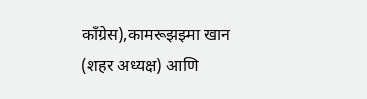काँग्रेस),कामरूझझ्मा खान (शहर अध्यक्ष) आणि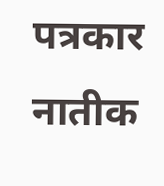पत्रकार नातीक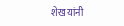शेख यांनी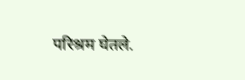परिश्रम घेतले.